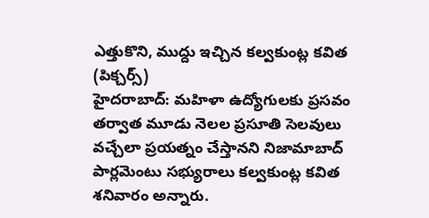ఎత్తుకొని, ముద్దు ఇచ్చిన కల్వకుంట్ల కవిత (పిక్చర్స్)
హైదరాబాద్: మహిళా ఉద్యోగులకు ప్రసవం తర్వాత మూడు నెలల ప్రసూతి సెలవులు వచ్చేలా ప్రయత్నం చేస్తానని నిజామాబాద్ పార్లమెంటు సభ్యురాలు కల్వకుంట్ల కవిత శనివారం అన్నారు.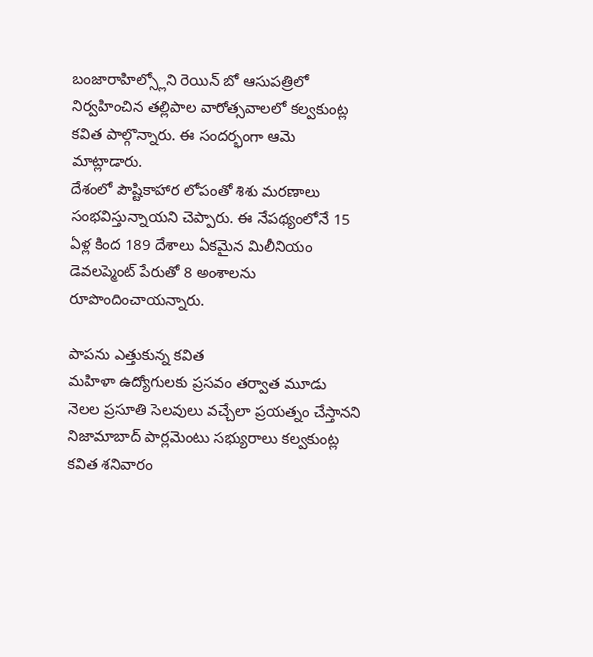బంజారాహిల్స్లోని రెయిన్ బో ఆసుపత్రిలో నిర్వహించిన తల్లిపాల వారోత్సవాలలో కల్వకుంట్ల కవిత పాల్గొన్నారు. ఈ సందర్భంగా ఆమె మాట్లాడారు.
దేశంలో పౌష్టికాహార లోపంతో శిశు మరణాలు సంభవిస్తున్నాయని చెప్పారు. ఈ నేపథ్యంలోనే 15 ఏళ్ల కింద 189 దేశాలు ఏకమైన మిలీనియం డెవలప్మెంట్ పేరుతో 8 అంశాలను రూపొందించాయన్నారు.

పాపను ఎత్తుకున్న కవిత
మహిళా ఉద్యోగులకు ప్రసవం తర్వాత మూడు నెలల ప్రసూతి సెలవులు వచ్చేలా ప్రయత్నం చేస్తానని నిజామాబాద్ పార్లమెంటు సభ్యురాలు కల్వకుంట్ల కవిత శనివారం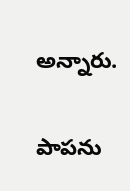అన్నారు.

పాపను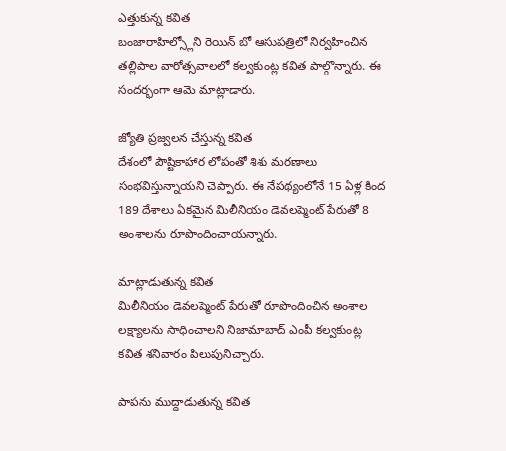ఎత్తుకున్న కవిత
బంజారాహిల్స్లోని రెయిన్ బో ఆసుపత్రిలో నిర్వహించిన తల్లిపాల వారోత్సవాలలో కల్వకుంట్ల కవిత పాల్గొన్నారు. ఈ సందర్భంగా ఆమె మాట్లాడారు.

జ్యోతి ప్రజ్వలన చేస్తున్న కవిత
దేశంలో పౌష్టికాహార లోపంతో శిశు మరణాలు సంభవిస్తున్నాయని చెప్పారు. ఈ నేపథ్యంలోనే 15 ఏళ్ల కింద 189 దేశాలు ఏకమైన మిలీనియం డెవలప్మెంట్ పేరుతో 8 అంశాలను రూపొందించాయన్నారు.

మాట్లాడుతున్న కవిత
మిలీనియం డెవలప్మెంట్ పేరుతో రూపొందించిన అంశాల లక్ష్యాలను సాధించాలని నిజామాబాద్ ఎంపీ కల్వకుంట్ల కవిత శనివారం పిలుపునిచ్చారు.

పాపను ముద్దాడుతున్న కవిత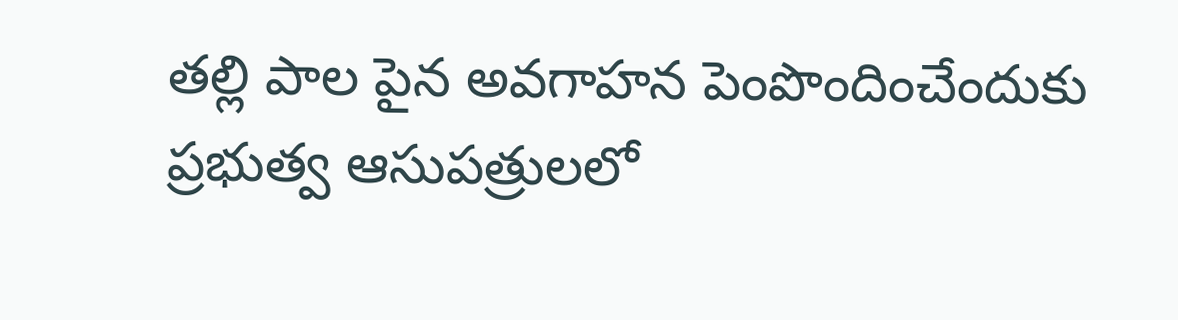తల్లి పాల పైన అవగాహన పెంపొందించేందుకు ప్రభుత్వ ఆసుపత్రులలో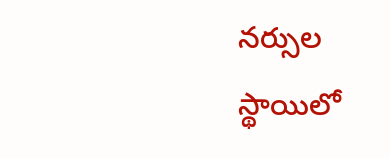నర్సుల స్థాయిలో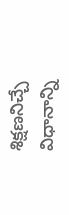శిక్షణనిచ్చే విధానాన్ని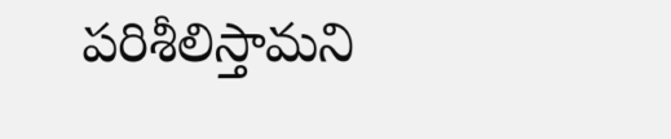పరిశీలిస్తామని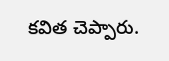కవిత చెప్పారు.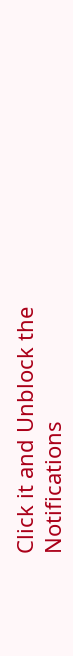Click it and Unblock the Notifications